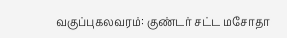வகுப்புகலவரம்: குண்டர் சட்ட மசோதா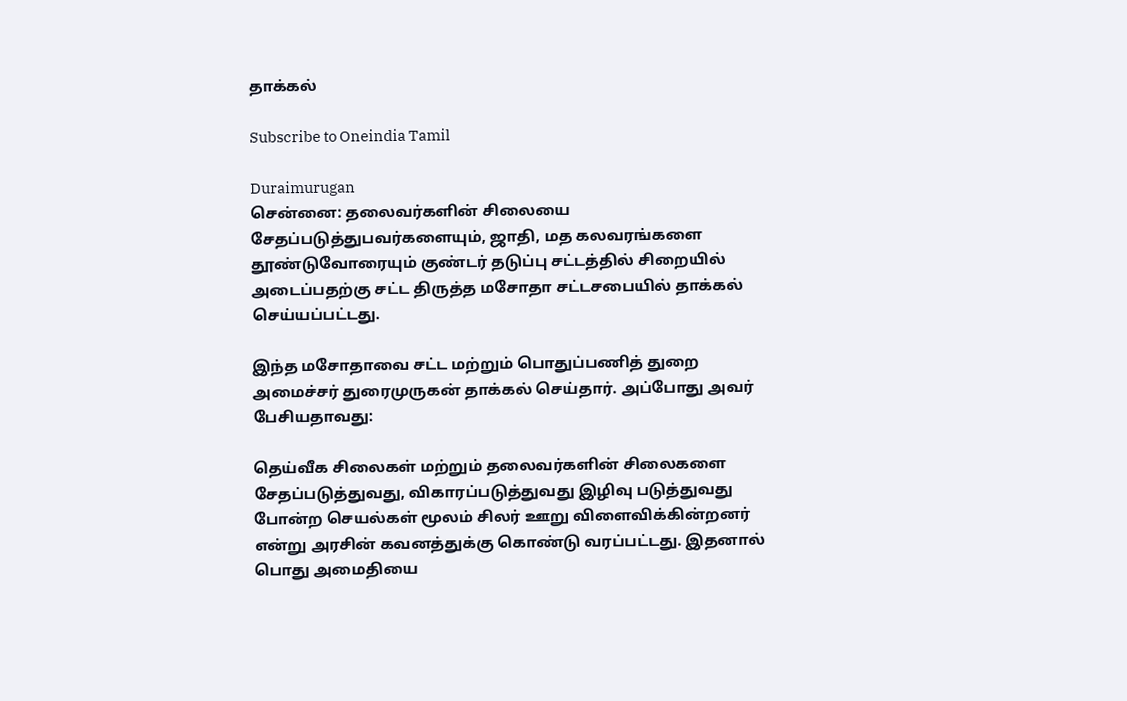தாக்கல்

Subscribe to Oneindia Tamil

Duraimurugan
சென்னை: தலைவர்களின் சிலையை சேதப்படுத்துபவர்களையும், ஜாதி, மத கலவரங்களை தூண்டுவோரையும் குண்டர் தடுப்பு சட்டத்தில் சிறையில் அடைப்பதற்கு சட்ட திருத்த மசோதா சட்டசபையில் தாக்கல் செய்யப்பட்டது.

இந்த மசோதாவை சட்ட மற்றும் பொதுப்பணித் துறை அமைச்சர் துரைமுருகன் தாக்கல் செய்தார். அப்போது அவர் பேசியதாவது:

தெய்வீக சிலைகள் மற்றும் தலைவர்களின் சிலைகளை சேதப்படுத்துவது, விகாரப்படுத்துவது இழிவு படுத்துவது போன்ற செயல்கள் மூலம் சிலர் ஊறு விளைவிக்கின்றனர் என்று அரசின் கவனத்துக்கு கொண்டு வரப்பட்டது. இதனால் பொது அமைதியை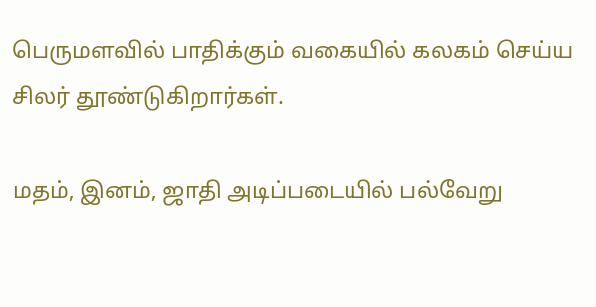பெருமளவில் பாதிக்கும் வகையில் கலகம் செய்ய சிலர் தூண்டுகிறார்கள்.

மதம், இனம், ஜாதி அடிப்படையில் பல்வேறு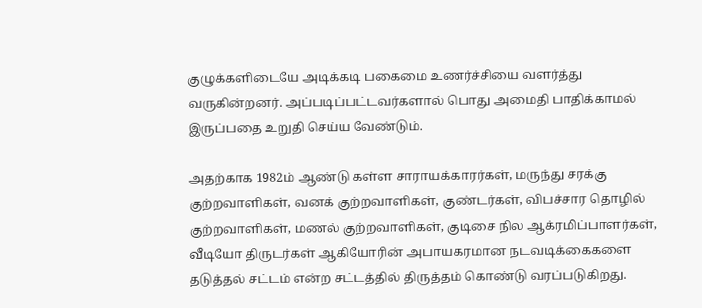குழுக்களிடையே அடிக்கடி பகைமை உணர்ச்சியை வளர்த்து வருகின்றனர். அப்படிப்பட்டவர்களால் பொது அமைதி பாதிக்காமல் இருப்பதை உறுதி செய்ய வேண்டும்.

அதற்காக 1982ம் ஆண்டு கள்ள சாராயக்காரர்கள், மருந்து சரக்கு குற்றவாளிகள், வனக் குற்றவாளிகள், குண்டர்கள், விபச்சார தொழில் குற்றவாளிகள், மணல் குற்றவாளிகள், குடிசை நில ஆக்ரமிப்பாளர்கள், வீடியோ திருடர்கள் ஆகியோரின் அபாயகரமான நடவடிக்கைகளை தடுத்தல் சட்டம் என்ற சட்டத்தில் திருத்தம் கொண்டு வரப்படுகிறது.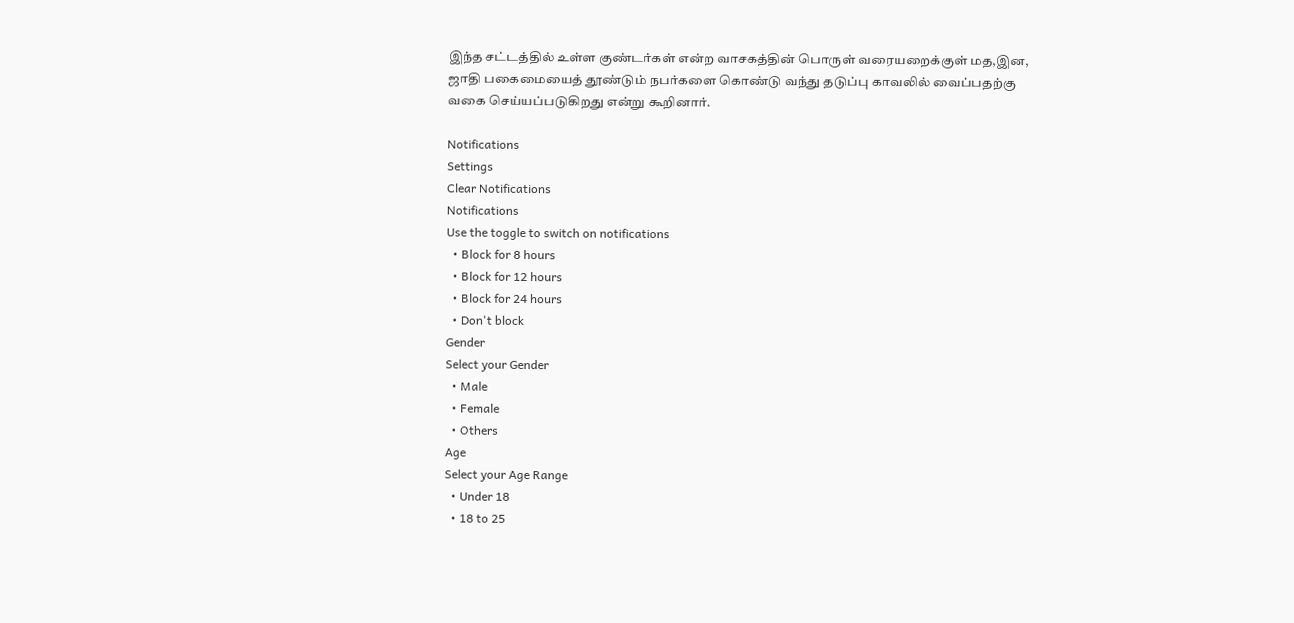இந்த சட்டத்தில் உள்ள குண்டர்கள் என்ற வாசகத்தின் பொருள் வரையறைக்குள் மத,இன, ஜாதி பகைமையைத் தூண்டும் நபர்களை கொண்டு வந்து தடுப்பு காவலில் வைப்பதற்கு வகை செய்யப்படுகிறது என்று கூறினார்.

Notifications
Settings
Clear Notifications
Notifications
Use the toggle to switch on notifications
  • Block for 8 hours
  • Block for 12 hours
  • Block for 24 hours
  • Don't block
Gender
Select your Gender
  • Male
  • Female
  • Others
Age
Select your Age Range
  • Under 18
  • 18 to 25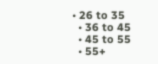• 26 to 35
  • 36 to 45
  • 45 to 55
  • 55+